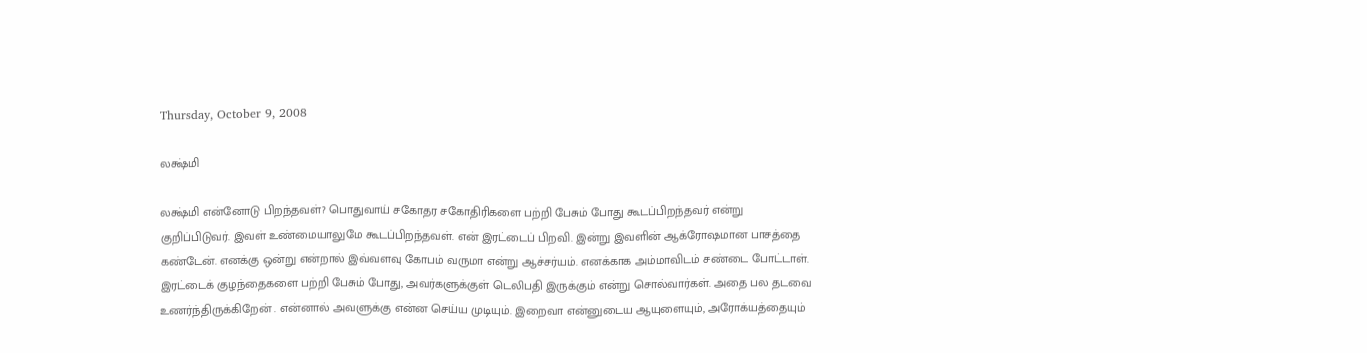Thursday, October 9, 2008

லக்ஷ்மி

லக்ஷ்மி என்னோடு பிறந்தவள்? பொதுவாய் சகோதர சகோதிரிகளை பற்றி பேசும் போது கூடப்பிறந்தவர் என்று குறிப்பிடுவர். இவள் உண்மையாலுமே கூடப்பிறந்தவள். என் இரட்டைப் பிறவி. இன்று இவளின் ஆக்ரோஷமான பாசத்தை கண்டேன். எனக்கு ஒன்று என்றால் இவ்வளவு கோபம் வருமா என்று ஆச்சர்யம். எனக்காக அம்மாவிடம் சண்டை போட்டாள். இரட்டைக் குழந்தைகளை பற்றி பேசும் போது, அவர்களுக்குள் டெலிபதி இருக்கும் என்று சொல்வார்கள். அதை பல தடவை உணர்ந்திருக்கிறேன் . என்னால் அவளுக்கு என்ன செய்ய முடியும். இறைவா என்னுடைய ஆயுளையும், அரோக்யத்தையும்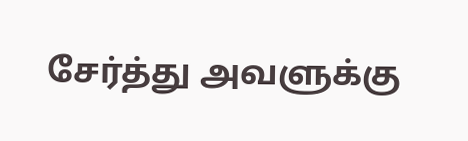சேர்த்து அவளுக்கு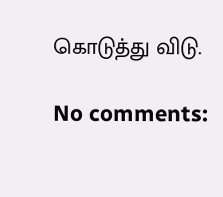கொடுத்து விடு.

No comments: